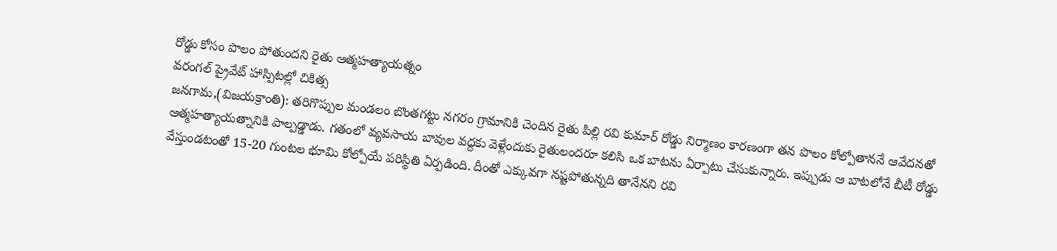రోడ్డు కోసం పొలం పోతుందని రైతు ఆత్మహత్యాయత్నం
వరంగల్ ప్రైవేట్ హాస్పిటల్లో చికిత్స
జనగామ,(విజయక్రాంతి): తరిగొప్పుల మండలం బొంతగట్టు నగరం గ్రామానికి చెందిన రైతు పిల్లి రవి కుమార్ రోడ్డు నిర్మాణం కారణంగా తన పొలం కోల్పోతాననే ఆవేదనతో ఆత్మహత్యాయత్నానికి పాల్పడ్డాడు. గతంలో వ్యవసాయ బావుల వద్దకు వెళ్లేందుకు రైతులందరూ కలిసి ఒక బాటను ఏర్పాటు చేసుకున్నారు. ఇప్పుడు ఆ బాటలోనే బీటీ రోడ్డు వేస్తుండటంతో 15-20 గుంటల భూమి కోల్పోయే పరిస్థితి ఏర్పడింది. దీంతో ఎక్కువగా నష్టపోతున్నది తానేనని రవి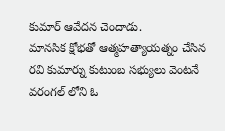కుమార్ ఆవేదన చెందాడు.
మానసిక క్షోభతో ఆత్మహత్యాయత్నం చేసిన రవి కుమార్ను కుటుంబ సభ్యులు వెంటనే వరంగల్ లోని ఓ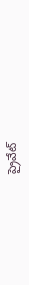ప్రైవేట్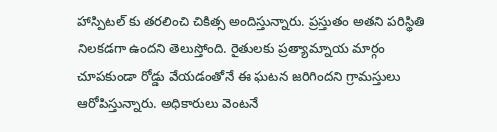హాస్పిటల్ కు తరలించి చికిత్స అందిస్తున్నారు. ప్రస్తుతం అతని పరిస్థితి నిలకడగా ఉందని తెలుస్తోంది. రైతులకు ప్రత్యామ్నాయ మార్గం చూపకుండా రోడ్డు వేయడంతోనే ఈ ఘటన జరిగిందని గ్రామస్తులు ఆరోపిస్తున్నారు. అధికారులు వెంటనే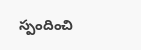స్పందించి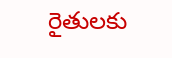రైతులకు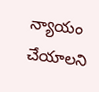న్యాయం చేయాలని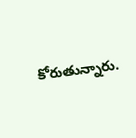కోరుతున్నారు.